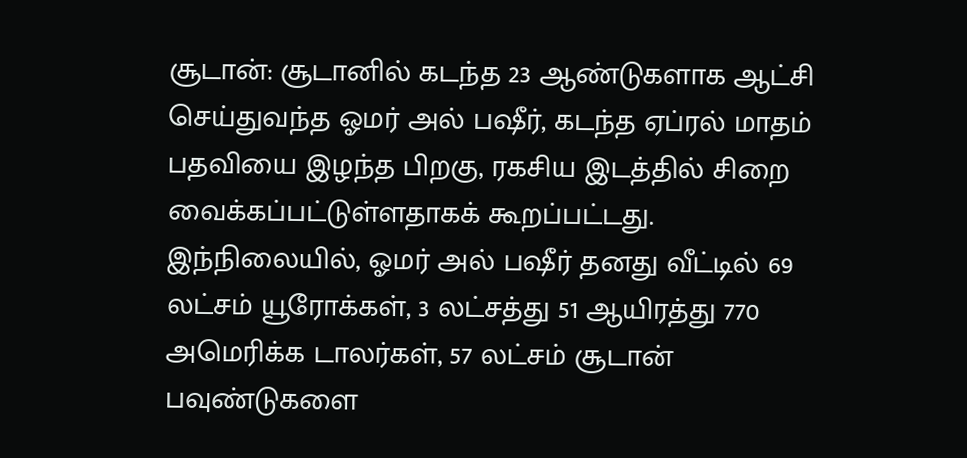சூடான்: சூடானில் கடந்த 23 ஆண்டுகளாக ஆட்சி செய்துவந்த ஓமர் அல் பஷீர், கடந்த ஏப்ரல் மாதம் பதவியை இழந்த பிறகு, ரகசிய இடத்தில் சிறை வைக்கப்பட்டுள்ளதாகக் கூறப்பட்டது.
இந்நிலையில், ஓமர் அல் பஷீர் தனது வீட்டில் 69 லட்சம் யூரோக்கள், 3 லட்சத்து 51 ஆயிரத்து 770 அமெரிக்க டாலர்கள், 57 லட்சம் சூடான் பவுண்டுகளை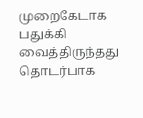முறைகேடாக பதுக்கி வைத்திருந்தது தொடர்பாக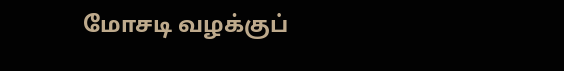மோசடி வழக்குப்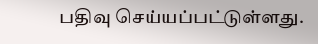பதிவு செய்யப்பட்டுள்ளது.